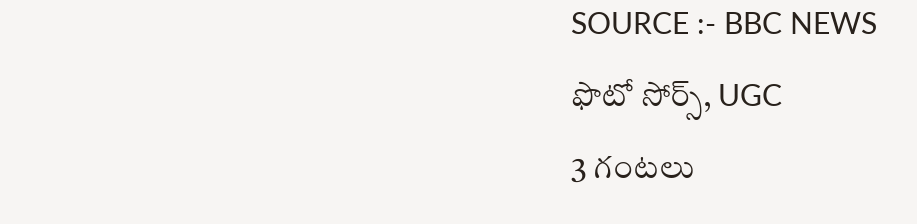SOURCE :- BBC NEWS
ఫొటో సోర్స్, UGC
3 గంటలు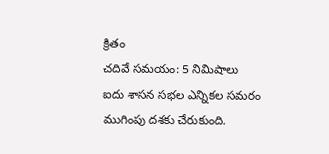క్రితం
చదివే సమయం: 5 నిమిషాలు
ఐదు శాసన సభల ఎన్నికల సమరం ముగింపు దశకు చేరుకుంది.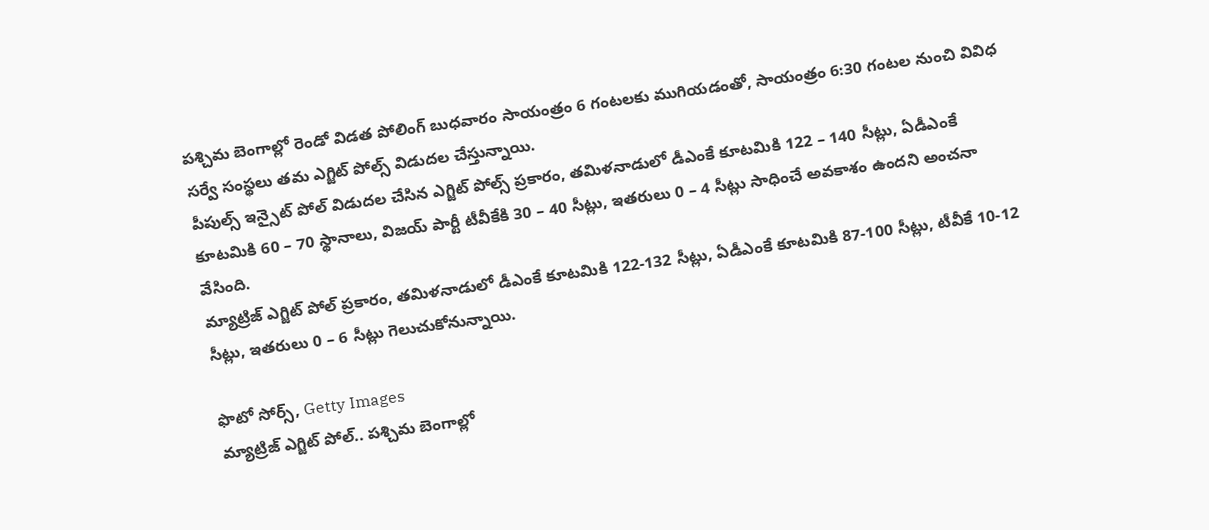పశ్చిమ బెంగాల్లో రెండో విడత పోలింగ్ బుధవారం సాయంత్రం 6 గంటలకు ముగియడంతో, సాయంత్రం 6:30 గంటల నుంచి వివిధ సర్వే సంస్థలు తమ ఎగ్జిట్ పోల్స్ విడుదల చేస్తున్నాయి.
పీపుల్స్ ఇన్సైట్ పోల్ విడుదల చేసిన ఎగ్జిట్ పోల్స్ ప్రకారం, తమిళనాడులో డీఎంకే కూటమికి 122 – 140 సీట్లు, ఏడీఎంకే కూటమికి 60 – 70 స్థానాలు, విజయ్ పార్టీ టీవీకేకి 30 – 40 సీట్లు, ఇతరులు 0 – 4 సీట్లు సాధించే అవకాశం ఉందని అంచనా వేసింది.
మ్యాట్రిజ్ ఎగ్జిట్ పోల్ ప్రకారం, తమిళనాడులో డీఎంకే కూటమికి 122-132 సీట్లు, ఏడీఎంకే కూటమికి 87-100 సీట్లు, టీవీకే 10-12 సీట్లు, ఇతరులు 0 – 6 సీట్లు గెలుచుకోనున్నాయి.

ఫొటో సోర్స్, Getty Images
మ్యాట్రిజ్ ఎగ్జిట్ పోల్.. పశ్చిమ బెంగాల్లో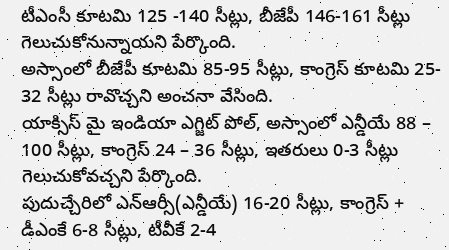టీఎంసీ కూటమి 125 -140 సీట్లు, బీజేపీ 146-161 సీట్లు గెలుచుకోనున్నాయని పేర్కొంది.
అస్సాంలో బీజేపీ కూటమి 85-95 సీట్లు, కాంగ్రెస్ కూటమి 25- 32 సీట్లు రావొచ్చని అంచనా వేసింది.
యాక్సిస్ మై ఇండియా ఎగ్జిట్ పోల్, అస్సాంలో ఎన్డీయే 88 – 100 సీట్లు, కాంగ్రెస్ 24 – 36 సీట్లు, ఇతరులు 0-3 సీట్లు గెలుచుకోవచ్చని పేర్కొంది.
పుదుచ్చేరిలో ఎన్ఆర్సీ(ఎన్డీయే) 16-20 సీట్లు, కాంగ్రెస్ + డీఎంకే 6-8 సీట్లు, టీవీకే 2-4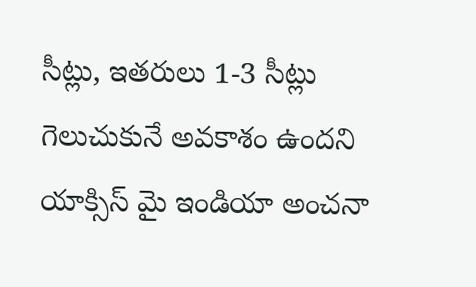సీట్లు, ఇతరులు 1-3 సీట్లు గెలుచుకునే అవకాశం ఉందని యాక్సిస్ మై ఇండియా అంచనా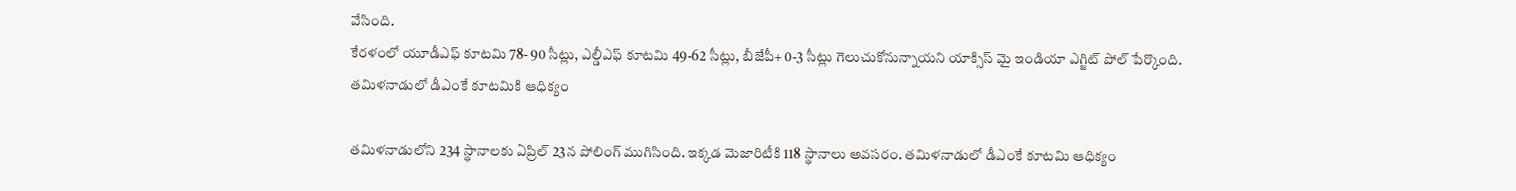వేసింది.
కేరళంలో యూడీఎఫ్ కూటమి 78- 90 సీట్లు, ఎల్డీఎఫ్ కూటమి 49-62 సీట్లు, బీజేపీ+ 0-3 సీట్లు గెలుచుకోనున్నాయని యాక్సిస్ మై ఇండియా ఎగ్జిట్ పోల్ పేర్కొంది.
తమిళనాడులో డీఎంకే కూటమికి ఆధిక్యం

తమిళనాడులోని 234 స్థానాలకు ఏప్రిల్ 23న పోలింగ్ ముగిసింది. ఇక్కడ మెజారిటీకి 118 స్థానాలు అవసరం. తమిళనాడులో డీఎంకే కూటమి ఆధిక్యం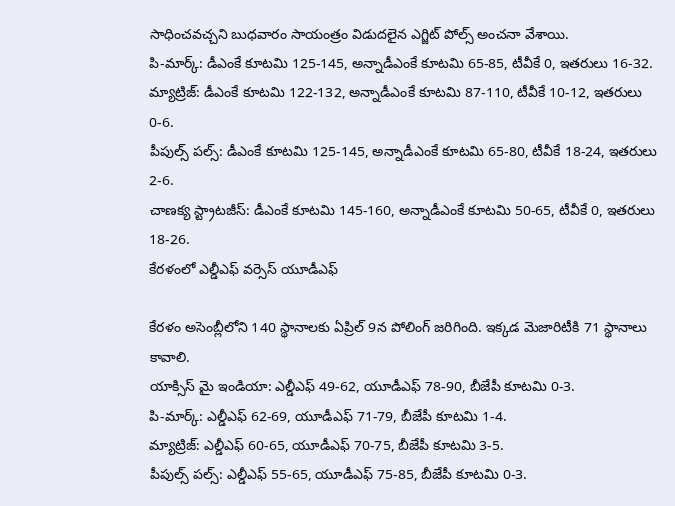సాధించవచ్చని బుధవారం సాయంత్రం విడుదలైన ఎగ్జిట్ పోల్స్ అంచనా వేశాయి.
పి-మార్క్: డీఎంకే కూటమి 125-145, అన్నాడీఎంకే కూటమి 65-85, టీవీకే 0, ఇతరులు 16-32.
మ్యాట్రిజ్: డీఎంకే కూటమి 122-132, అన్నాడీఎంకే కూటమి 87-110, టీవీకే 10-12, ఇతరులు 0-6.
పీపుల్స్ పల్స్: డీఎంకే కూటమి 125-145, అన్నాడీఎంకే కూటమి 65-80, టీవీకే 18-24, ఇతరులు 2-6.
చాణక్య స్ట్రాటజీస్: డీఎంకే కూటమి 145-160, అన్నాడీఎంకే కూటమి 50-65, టీవీకే 0, ఇతరులు 18-26.
కేరళంలో ఎల్డీఎఫ్ వర్సెస్ యూడీఎఫ్

కేరళం అసెంబ్లీలోని 140 స్థానాలకు ఏప్రిల్ 9న పోలింగ్ జరిగింది. ఇక్కడ మెజారిటీకి 71 స్థానాలు కావాలి.
యాక్సిస్ మై ఇండియా: ఎల్డీఎఫ్ 49-62, యూడీఎఫ్ 78-90, బీజేపీ కూటమి 0-3.
పి-మార్క్: ఎల్డీఎఫ్ 62-69, యూడీఎఫ్ 71-79, బీజేపీ కూటమి 1-4.
మ్యాట్రిజ్: ఎల్డీఎఫ్ 60-65, యూడీఎఫ్ 70-75, బీజేపీ కూటమి 3-5.
పీపుల్స్ పల్స్: ఎల్డీఎఫ్ 55-65, యూడీఎఫ్ 75-85, బీజేపీ కూటమి 0-3.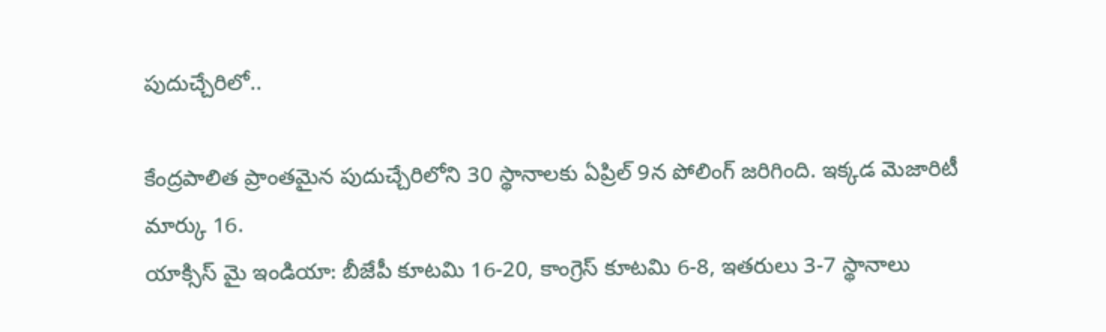పుదుచ్చేరిలో..

కేంద్రపాలిత ప్రాంతమైన పుదుచ్చేరిలోని 30 స్థానాలకు ఏప్రిల్ 9న పోలింగ్ జరిగింది. ఇక్కడ మెజారిటీ మార్కు 16.
యాక్సిస్ మై ఇండియా: బీజేపీ కూటమి 16-20, కాంగ్రెస్ కూటమి 6-8, ఇతరులు 3-7 స్థానాలు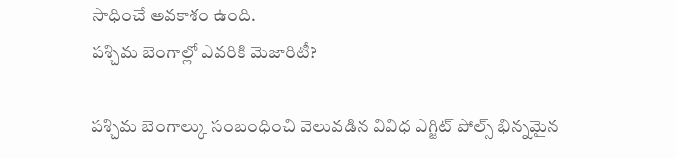సాధించే అవకాశం ఉంది.
పశ్చిమ బెంగాల్లో ఎవరికి మెజారిటీ?

పశ్చిమ బెంగాల్కు సంబంధించి వెలువడిన వివిధ ఎగ్జిట్ పోల్స్ భిన్నమైన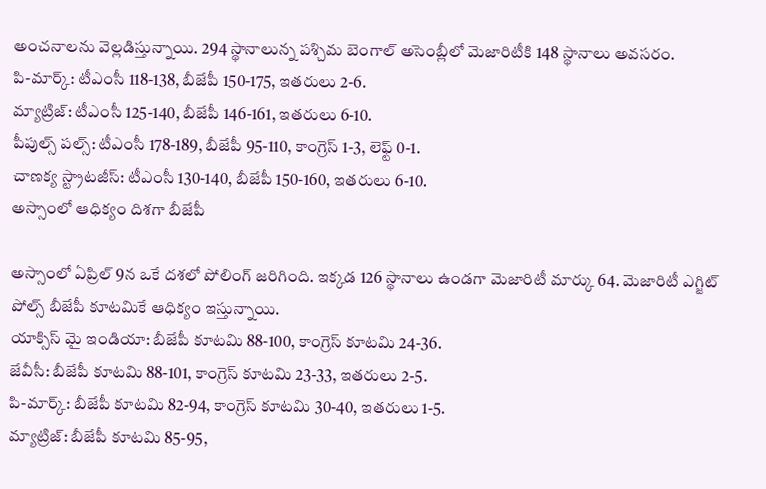అంచనాలను వెల్లడిస్తున్నాయి. 294 స్థానాలున్న పశ్చిమ బెంగాల్ అసెంబ్లీలో మెజారిటీకి 148 స్థానాలు అవసరం.
పి-మార్క్: టీఎంసీ 118-138, బీజేపీ 150-175, ఇతరులు 2-6.
మ్యాట్రిజ్: టీఎంసీ 125-140, బీజేపీ 146-161, ఇతరులు 6-10.
పీపుల్స్ పల్స్: టీఎంసీ 178-189, బీజేపీ 95-110, కాంగ్రెస్ 1-3, లెఫ్ట్ 0-1.
చాణక్య స్ట్రాటజీస్: టీఎంసీ 130-140, బీజేపీ 150-160, ఇతరులు 6-10.
అస్సాంలో ఆధిక్యం దిశగా బీజేపీ

అస్సాంలో ఏప్రిల్ 9న ఒకే దశలో పోలింగ్ జరిగింది. ఇక్కడ 126 స్థానాలు ఉండగా మెజారిటీ మార్కు 64. మెజారిటీ ఎగ్జిట్ పోల్స్ బీజేపీ కూటమికే ఆధిక్యం ఇస్తున్నాయి.
యాక్సిస్ మై ఇండియా: బీజేపీ కూటమి 88-100, కాంగ్రెస్ కూటమి 24-36.
జేవీసీ: బీజేపీ కూటమి 88-101, కాంగ్రెస్ కూటమి 23-33, ఇతరులు 2-5.
పి-మార్క్: బీజేపీ కూటమి 82-94, కాంగ్రెస్ కూటమి 30-40, ఇతరులు 1-5.
మ్యాట్రిజ్: బీజేపీ కూటమి 85-95,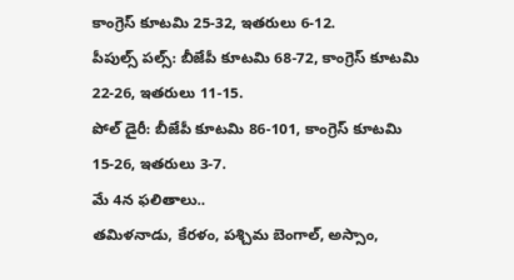కాంగ్రెస్ కూటమి 25-32, ఇతరులు 6-12.
పీపుల్స్ పల్స్: బీజేపీ కూటమి 68-72, కాంగ్రెస్ కూటమి 22-26, ఇతరులు 11-15.
పోల్ డైరీ: బీజేపీ కూటమి 86-101, కాంగ్రెస్ కూటమి 15-26, ఇతరులు 3-7.
మే 4న ఫలితాలు..
తమిళనాడు, కేరళం, పశ్చిమ బెంగాల్, అస్సాం,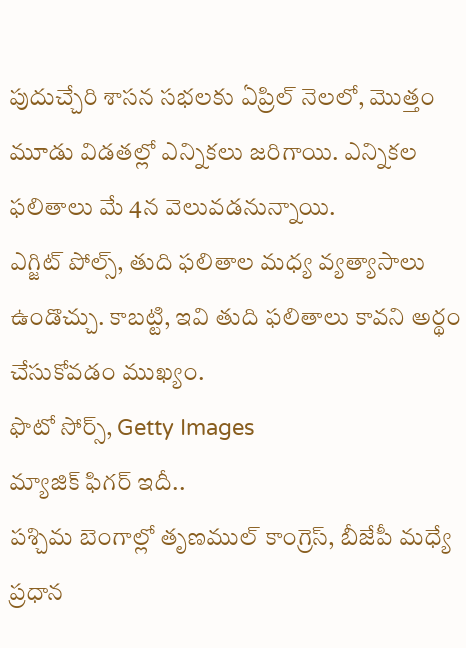పుదుచ్చేరి శాసన సభలకు ఏప్రిల్ నెలలో, మొత్తం మూడు విడతల్లో ఎన్నికలు జరిగాయి. ఎన్నికల ఫలితాలు మే 4న వెలువడనున్నాయి.
ఎగ్జిట్ పోల్స్, తుది ఫలితాల మధ్య వ్యత్యాసాలు ఉండొచ్చు. కాబట్టి, ఇవి తుది ఫలితాలు కావని అర్థం చేసుకోవడం ముఖ్యం.
ఫొటో సోర్స్, Getty Images
మ్యాజిక్ ఫిగర్ ఇదీ..
పశ్చిమ బెంగాల్లో తృణముల్ కాంగ్రెస్, బీజేపీ మధ్యే ప్రధాన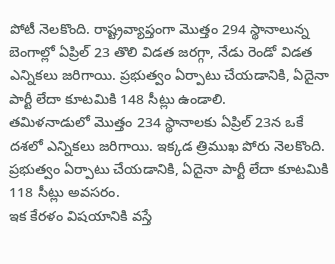పోటీ నెలకొంది. రాష్ట్రవ్యాప్తంగా మొత్తం 294 స్థానాలున్న బెంగాల్లో ఏప్రిల్ 23 తొలి విడత జరగ్గా, నేడు రెండో విడత ఎన్నికలు జరిగాయి. ప్రభుత్వం ఏర్పాటు చేయడానికి, ఏదైనా పార్టీ లేదా కూటమికి 148 సీట్లు ఉండాలి.
తమిళనాడులో మొత్తం 234 స్థానాలకు ఏప్రిల్ 23న ఒకే దశలో ఎన్నికలు జరిగాయి. ఇక్కడ త్రిముఖ పోరు నెలకొంది. ప్రభుత్వం ఏర్పాటు చేయడానికి, ఏదైనా పార్టీ లేదా కూటమికి 118 సీట్లు అవసరం.
ఇక కేరళం విషయానికి వస్తే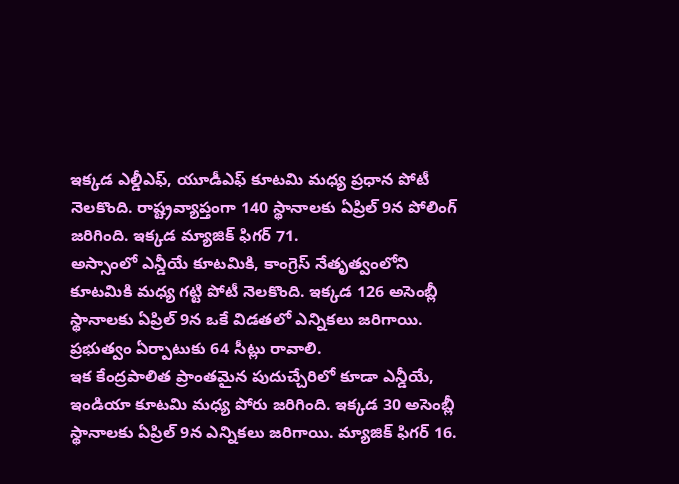ఇక్కడ ఎల్డీఎఫ్, యూడీఎఫ్ కూటమి మధ్య ప్రధాన పోటీ నెలకొంది. రాష్ట్రవ్యాప్తంగా 140 స్థానాలకు ఏప్రిల్ 9న పోలింగ్ జరిగింది. ఇక్కడ మ్యాజిక్ ఫిగర్ 71.
అస్సాంలో ఎన్డీయే కూటమికి, కాంగ్రెస్ నేతృత్వంలోని కూటమికి మధ్య గట్టి పోటీ నెలకొంది. ఇక్కడ 126 అసెంబ్లీ స్థానాలకు ఏప్రిల్ 9న ఒకే విడతలో ఎన్నికలు జరిగాయి. ప్రభుత్వం ఏర్పాటుకు 64 సీట్లు రావాలి.
ఇక కేంద్రపాలిత ప్రాంతమైన పుదుచ్చేరిలో కూడా ఎన్డీయే, ఇండియా కూటమి మధ్య పోరు జరిగింది. ఇక్కడ 30 అసెంబ్లీ స్థానాలకు ఏప్రిల్ 9న ఎన్నికలు జరిగాయి. మ్యాజిక్ ఫిగర్ 16.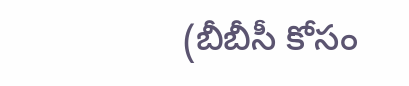(బీబీసీ కోసం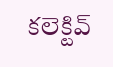కలెక్టివ్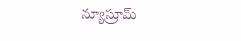న్యూస్రూమ్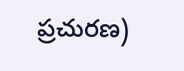ప్రచురణ)